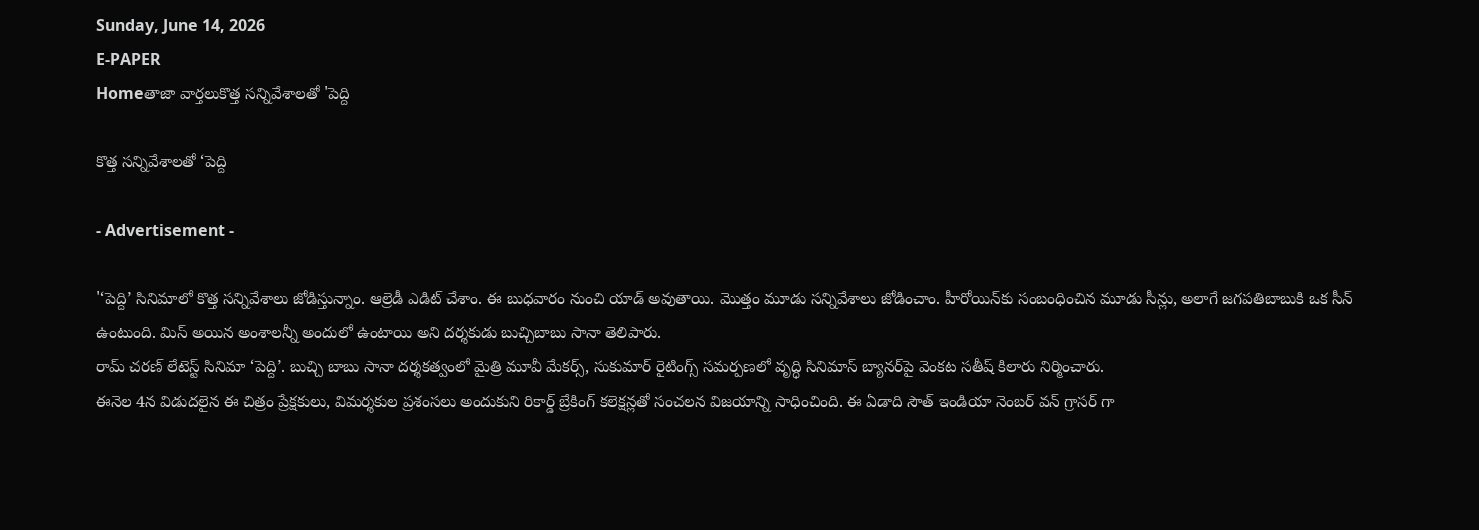Sunday, June 14, 2026
E-PAPER
Homeతాజా వార్తలుకొత్త సన్నివేశాలతో 'పెద్ది

కొత్త సన్నివేశాలతో ‘పెద్ది

- Advertisement -

'‘పెద్ది’ సినిమాలో కొత్త సన్నివేశాలు జోడిస్తున్నాం. ఆల్రెడీ ఎడిట్ చేశాం. ఈ బుధవారం నుంచి యాడ్ అవుతాయి. మొత్తం మూడు సన్నివేశాలు జోడించాం. హీరోయిన్‌కు సంబంధించిన మూడు సీన్లు, అలాగే జగపతిబాబుకి ఒక సీన్ ఉంటుంది. మిస్ అయిన అంశాలన్నీ అందులో ఉంటాయి అని దర్శకుడు బుచ్చిబాబు సానా తెలిపారు.
రామ్ చరణ్ లేటెస్ట్ సినిమా ‘పెద్ది’. బుచ్చి బాబు సానా దర్శకత్వంలో మైత్రి మూవీ మేకర్స్, సుకుమార్ రైటింగ్స్ సమర్పణలో వృద్ధి సినిమాస్ బ్యానర్‌పై వెంకట సతీష్ కిలారు నిర్మించారు.
ఈనెల 4న విడుదలైన ఈ చిత్రం ప్రేక్షకులు, విమర్శకుల ప్రశంసలు అందుకుని రికార్డ్ బ్రేకింగ్ కలెక్షన్లతో సంచలన విజయాన్ని సాధించింది. ఈ ఏడాది సౌత్ ఇండియా నెంబర్ వన్ గ్రాసర్ గా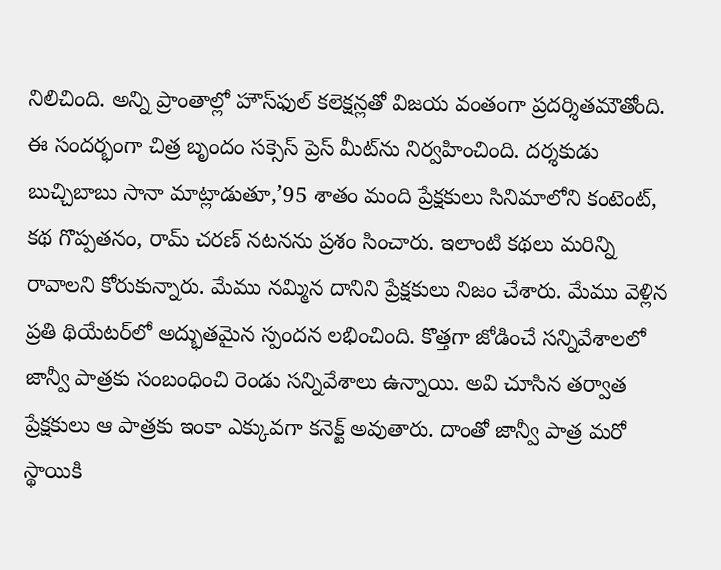నిలిచింది. అన్ని ప్రాంతాల్లో హౌస్‌ఫుల్ కలెక్షన్లతో విజయ వంతంగా ప్రదర్శితమౌతోంది. ఈ సందర్భంగా చిత్ర బృందం సక్సెస్ ప్రెస్ మీట్‌ను నిర్వహించింది. దర్శకుడు బుచ్చిబాబు సానా మాట్లాడుతూ,’95 శాతం మంది ప్రేక్షకులు సినిమాలోని కంటెంట్, కథ గొప్పతనం, రామ్ చరణ్ నటనను ప్రశం సించారు. ఇలాంటి కథలు మరిన్ని రావాలని కోరుకున్నారు. మేము నమ్మిన దానిని ప్రేక్షకులు నిజం చేశారు. మేము వెళ్లిన ప్రతి థియేటర్‌లో అద్భుతమైన స్పందన లభించింది. కొత్తగా జోడించే సన్నివేశాలలో జాన్వీ పాత్రకు సంబంధించి రెండు సన్నివేశాలు ఉన్నాయి. అవి చూసిన తర్వాత ప్రేక్షకులు ఆ పాత్రకు ఇంకా ఎక్కువగా కనెక్ట్ అవుతారు. దాంతో జాన్వీ పాత్ర మరో స్థాయికి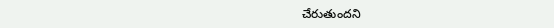చేరుతుందని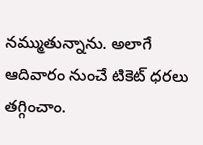నమ్ముతున్నాను. అలాగే ఆదివారం నుంచే టికెట్ ధరలు తగ్గించాం.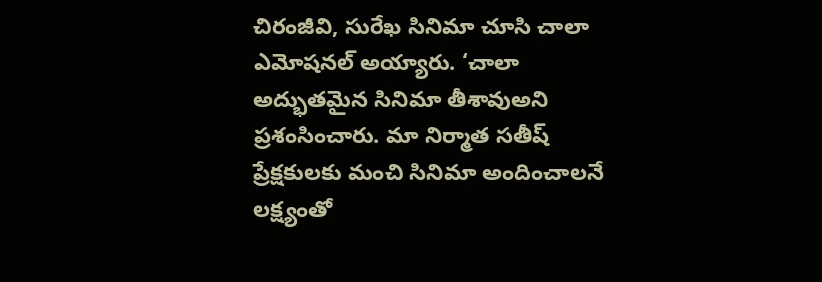చిరంజీవి, సురేఖ సినిమా చూసి చాలా ఎమోషనల్ అయ్యారు. ‘చాలా అద్భుతమైన సినిమా తీశావుఅని ప్రశంసించారు. మా నిర్మాత సతీష్ ప్రేక్షకులకు మంచి సినిమా అందించాలనే లక్ష్యంతో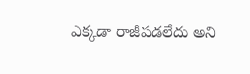ఎక్కడా రాజీపడలేదు అని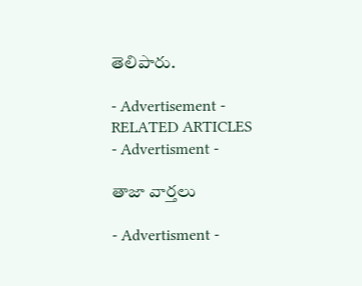తెలిపారు.

- Advertisement -
RELATED ARTICLES
- Advertisment -

తాజా వార్తలు

- Advertisment -